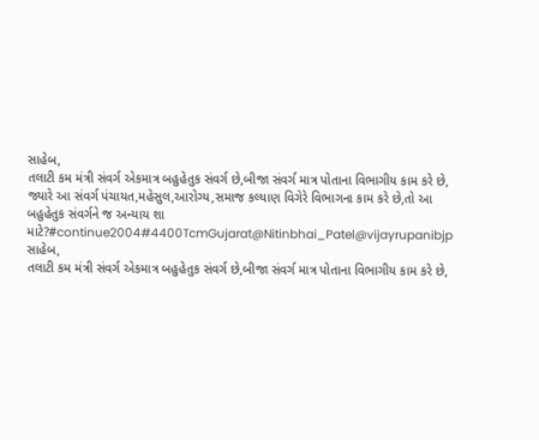સાહેબ,
તલાટી કમ મંત્રી સંવર્ગ એકમાત્ર બહુહેતુક સંવર્ગ છે,બીજા સંવર્ગ માત્ર પોતાના વિભાગીય કામ કરે છે, જ્યારે આ સંવર્ગ પંચાયત,મહેસુલ,આરોગ્ય,સમાજ કલ્યાણ વિગેરે વિભાગના કામ કરે છે,તો આ બહુહેતુક સંવર્ગને જ અન્યાય શા માટે?#continue2004#4400TcmGujarat@Nitinbhai_Patel@vijayrupanibjp
સાહેબ,
તલાટી કમ મંત્રી સંવર્ગ એકમાત્ર બહુહેતુક સંવર્ગ છે,બીજા સંવર્ગ માત્ર પોતાના વિભાગીય કામ કરે છે,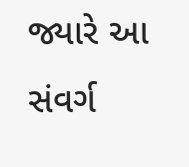જ્યારે આ સંવર્ગ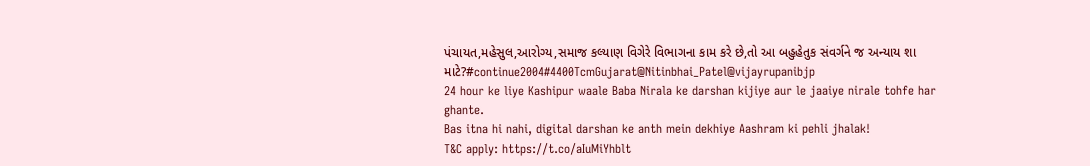પંચાયત,મહેસુલ,આરોગ્ય,સમાજ કલ્યાણ વિગેરે વિભાગના કામ કરે છે,તો આ બહુહેતુક સંવર્ગને જ અન્યાય શા માટે?#continue2004#4400TcmGujarat@Nitinbhai_Patel@vijayrupanibjp
24 hour ke liye Kashipur waale Baba Nirala ke darshan kijiye aur le jaaiye nirale tohfe har ghante.
Bas itna hi nahi, digital darshan ke anth mein dekhiye Aashram ki pehli jhalak!
T&C apply: https://t.co/aIuMiYhblt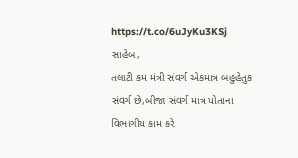https://t.co/6uJyKu3KSj
સાહેબ,
તલાટી કમ મંત્રી સંવર્ગ એકમાત્ર બહુહેતુક સંવર્ગ છે,બીજા સંવર્ગ માત્ર પોતાના વિભાગીય કામ કરે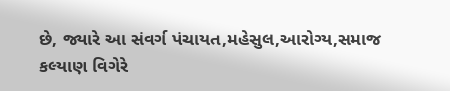છે, જ્યારે આ સંવર્ગ પંચાયત,મહેસુલ,આરોગ્ય,સમાજ કલ્યાણ વિગેરે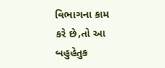વિભાગના કામ કરે છે,તો આ બહુહેતુક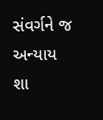સંવર્ગને જ અન્યાય શા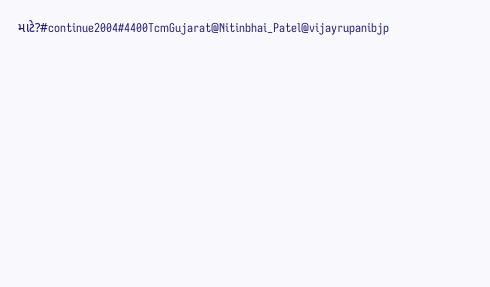માટે?#continue2004#4400TcmGujarat@Nitinbhai_Patel@vijayrupanibjp